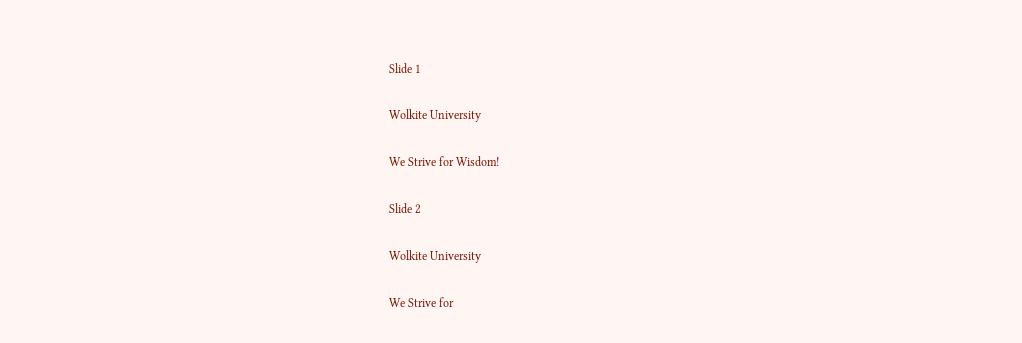Slide 1

Wolkite University

We Strive for Wisdom!

Slide 2

Wolkite University

We Strive for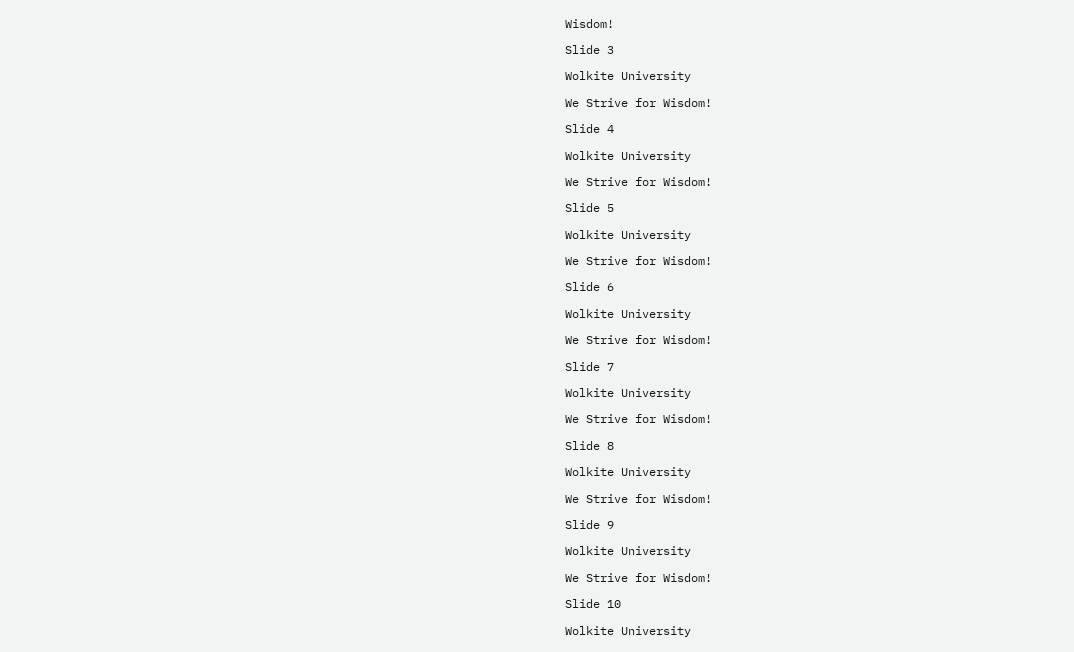Wisdom!

Slide 3

Wolkite University

We Strive for Wisdom!

Slide 4

Wolkite University

We Strive for Wisdom!

Slide 5

Wolkite University

We Strive for Wisdom!

Slide 6

Wolkite University

We Strive for Wisdom!

Slide 7

Wolkite University

We Strive for Wisdom!

Slide 8

Wolkite University

We Strive for Wisdom!

Slide 9

Wolkite University

We Strive for Wisdom!

Slide 10

Wolkite University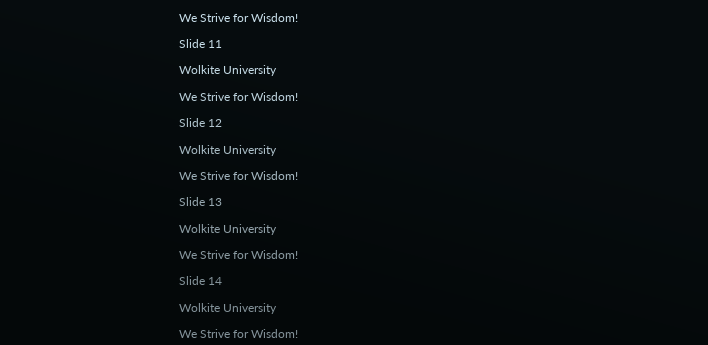We Strive for Wisdom!

Slide 11

Wolkite University

We Strive for Wisdom!

Slide 12

Wolkite University

We Strive for Wisdom!

Slide 13

Wolkite University

We Strive for Wisdom!

Slide 14

Wolkite University

We Strive for Wisdom!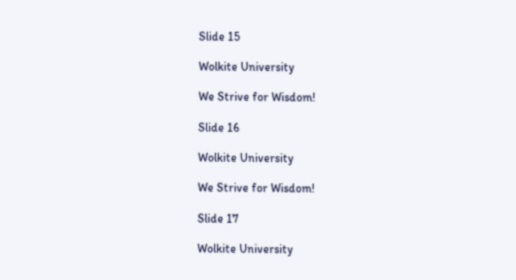Slide 15

Wolkite University

We Strive for Wisdom!

Slide 16

Wolkite University

We Strive for Wisdom!

Slide 17

Wolkite University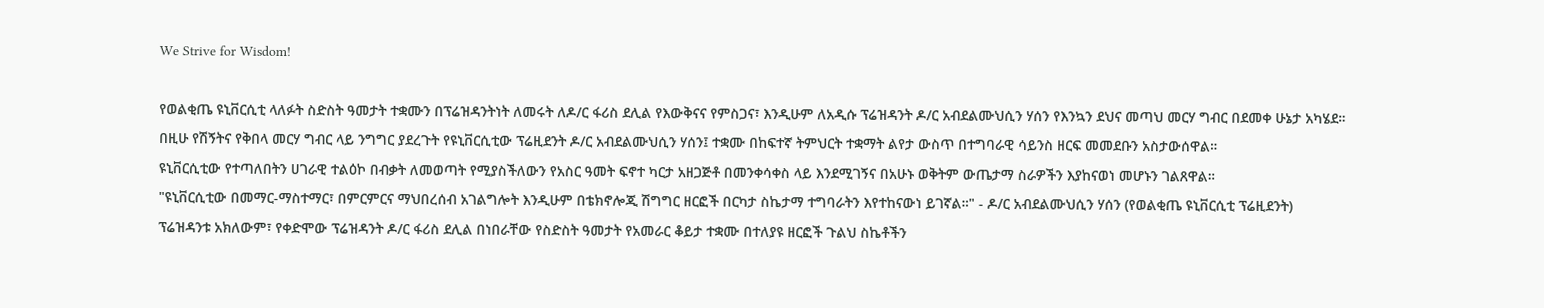We Strive for Wisdom!

የወልቂጤ ዩኒቨርሲቲ ላለፉት ስድስት ዓመታት ተቋሙን በፕሬዝዳንትነት ለመሩት ለዶ/ር ፋሪስ ደሊል የእውቅናና የምስጋና፣ እንዲሁም ለአዲሱ ፕሬዝዳንት ዶ/ር አብደልሙህሲን ሃሰን የእንኳን ደህና መጣህ መርሃ ግብር በደመቀ ሁኔታ አካሄደ።
በዚሁ የሽኝትና የቅበላ መርሃ ግብር ላይ ንግግር ያደረጉት የዩኒቨርሲቲው ፕሬዚደንት ዶ/ር አብደልሙህሲን ሃሰን፤ ተቋሙ በከፍተኛ ትምህርት ተቋማት ልየታ ውስጥ በተግባራዊ ሳይንስ ዘርፍ መመደቡን አስታውሰዋል።
ዩኒቨርሲቲው የተጣለበትን ሀገራዊ ተልዕኮ በብቃት ለመወጣት የሚያስችለውን የአስር ዓመት ፍኖተ ካርታ አዘጋጅቶ በመንቀሳቀስ ላይ እንደሚገኝና በአሁኑ ወቅትም ውጤታማ ስራዎችን እያከናወነ መሆኑን ገልጸዋል።
"ዩኒቨርሲቲው በመማር-ማስተማር፣ በምርምርና ማህበረሰብ አገልግሎት እንዲሁም በቴክኖሎጂ ሽግግር ዘርፎች በርካታ ስኬታማ ተግባራትን እየተከናውነ ይገኛል።" - ዶ/ር አብደልሙህሲን ሃሰን (የወልቂጤ ዩኒቨርሲቲ ፕሬዚደንት)
ፕሬዝዳንቱ አክለውም፣ የቀድሞው ፕሬዝዳንት ዶ/ር ፋሪስ ደሊል በነበራቸው የስድስት ዓመታት የአመራር ቆይታ ተቋሙ በተለያዩ ዘርፎች ጉልህ ስኬቶችን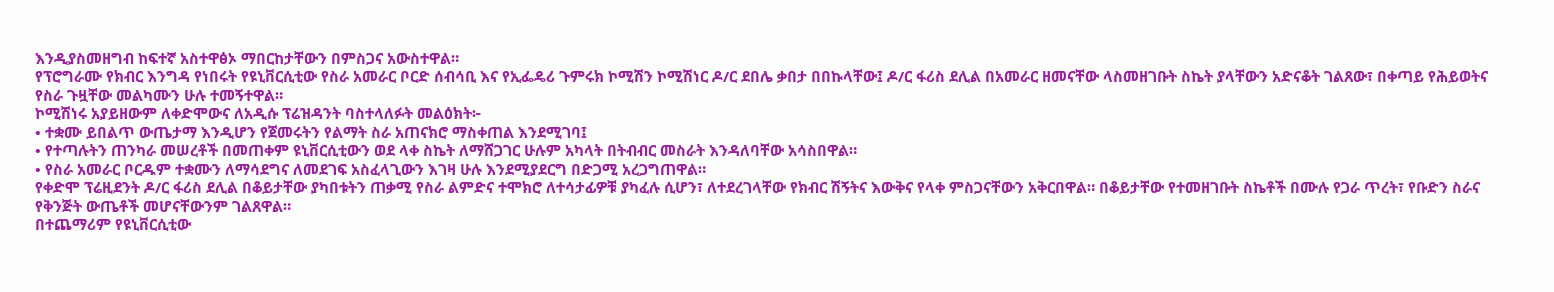እንዲያስመዘግብ ከፍተኛ አስተዋፅኦ ማበርከታቸውን በምስጋና አውስተዋል።
የፕሮግራሙ የክብር እንግዳ የነበሩት የዩኒቨርሲቲው የስራ አመራር ቦርድ ሰብሳቢ እና የኢፌዴሪ ጉምሩክ ኮሚሽን ኮሚሽነር ዶ/ር ደበሌ ቃበታ በበኩላቸው፤ ዶ/ር ፋሪስ ደሊል በአመራር ዘመናቸው ላስመዘገቡት ስኬት ያላቸውን አድናቆት ገልጸው፣ በቀጣይ የሕይወትና የስራ ጉዟቸው መልካሙን ሁሉ ተመኝተዋል።
ኮሚሽነሩ አያይዘውም ለቀድሞውና ለአዲሱ ፕሬዝዳንት ባስተላለፉት መልዕክት፦
• ተቋሙ ይበልጥ ውጤታማ እንዲሆን የጀመሩትን የልማት ስራ አጠናክሮ ማስቀጠል እንደሚገባ፤
• የተጣሉትን ጠንካራ መሠረቶች በመጠቀም ዩኒቨርሲቲውን ወደ ላቀ ስኬት ለማሸጋገር ሁሉም አካላት በትብብር መስራት እንዳለባቸው አሳስበዋል።
• የስራ አመራር ቦርዱም ተቋሙን ለማሳደግና ለመደገፍ አስፈላጊውን እገዛ ሁሉ እንደሚያደርግ በድጋሚ አረጋግጠዋል።
የቀድሞ ፕሬዚደንት ዶ/ር ፋሪስ ደሊል በቆይታቸው ያካበቱትን ጠቃሚ የስራ ልምድና ተሞክሮ ለተሳታፊዎቹ ያካፈሉ ሲሆን፣ ለተደረገላቸው የክብር ሽኝትና እውቅና የላቀ ምስጋናቸውን አቅርበዋል። በቆይታቸው የተመዘገቡት ስኬቶች በሙሉ የጋራ ጥረት፣ የቡድን ስራና የቅንጅት ውጤቶች መሆናቸውንም ገልጸዋል።
በተጨማሪም የዩኒቨርሲቲው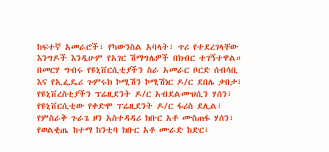ከፍተኛ አመራሮች፣ የካውንስል አባላት፣ ጥሪ የተደረገላቸው እንግዶች እንዲሁም የአገር ሽማግሌዎች በክብር ተገኝተዋል።
በመርሃ ግብሩ የዩኒቨርሲቲያችን ስራ አመራር ቦርድ ሰብሳቢ እና የኢፌዴሪ ጉምሩክ ኮሚሽን ኮሚሽነር ዶ/ር ደበሌ ቃበታ፣ የዩኒቨረስቲያችን ፕሬዚደንት ዶ/ር አብደልሙህሲን ሃሰን፣  የዩኒቨርሲቲው የቀድሞ ፐሬዚደንት ዶ/ር ፋሪስ ደሊል፣ የምስራቅ ጉራጌ ዞን አስተዳዳሪ ክቡር አቶ ሙስጠፋ ሃሰን፣ የወልቂጤ ከተማ ከንቲባ ክቡር አቶ ሙራድ ከድር፣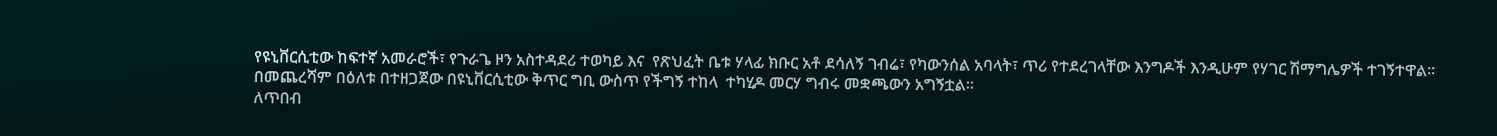የዩኒቨርሲቲው ከፍተኛ አመራሮች፣ የጉራጌ ዞን አስተዳደሪ ተወካይ እና  የጽህፈት ቤቱ ሃላፊ ክቡር አቶ ደሳለኝ ገብሬ፣ የካውንሰል አባላት፣ ጥሪ የተደረገላቸው እንግዶች እንዲሁም የሃገር ሽማግሌዎች ተገኝተዋል፡፡
በመጨረሻም በዕለቱ በተዘጋጀው በዩኒቨርሲቲው ቅጥር ግቢ ውስጥ የችግኝ ተከላ  ተካሂዶ መርሃ ግብሩ መቋጫውን አግኝቷል።
ለጥበብ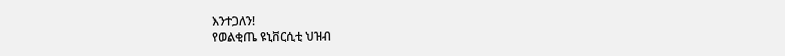እንተጋለን!
የወልቂጤ ዩኒቨርሲቲ ህዝብ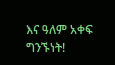እና ዓለም አቀፍ ግንኙነት!